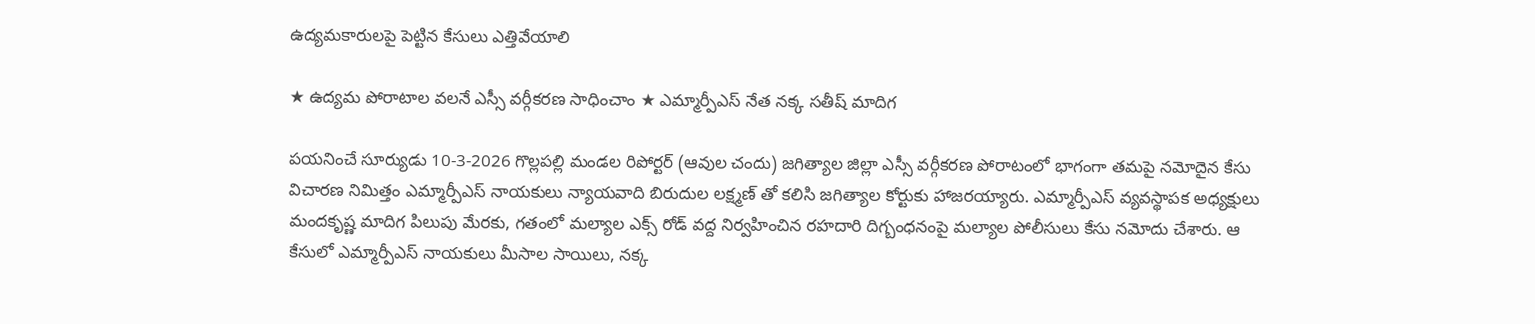ఉద్యమకారులపై పెట్టిన కేసులు ఎత్తివేయాలి

★ ఉద్యమ పోరాటాల వలనే ఎస్సీ వర్గీకరణ సాధించాం ★ ఎమ్మార్పీఎస్ నేత నక్క సతీష్ మాదిగ

పయనించే సూర్యుడు 10-3-2026 గొల్లపల్లి మండల రిపోర్టర్ (ఆవుల చందు) జగిత్యాల జిల్లా ఎస్సీ వర్గీకరణ పోరాటంలో భాగంగా తమపై నమోదైన కేసు విచారణ నిమిత్తం ఎమ్మార్పీఎస్ నాయకులు న్యాయవాది బిరుదుల లక్ష్మణ్ తో కలిసి జగిత్యాల కోర్టుకు హాజరయ్యారు. ఎమ్మార్పీఎస్ వ్యవస్థాపక అధ్యక్షులు మందకృష్ణ మాదిగ పిలుపు మేరకు, గతంలో మల్యాల ఎక్స్ రోడ్ వద్ద నిర్వహించిన రహదారి దిగ్బంధనంపై మల్యాల పోలీసులు కేసు నమోదు చేశారు. ఆ కేసులో ఎమ్మార్పీఎస్ నాయకులు మీసాల సాయిలు, నక్క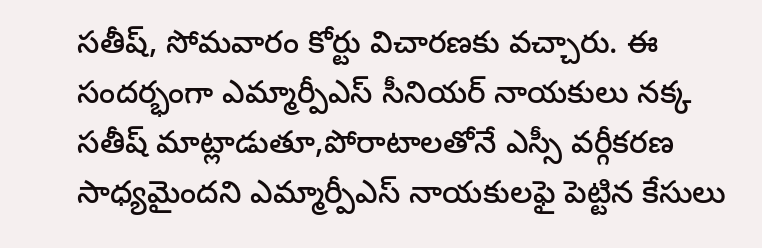సతీష్, సోమవారం కోర్టు విచారణకు వచ్చారు. ఈ సందర్భంగా ఎమ్మార్పీఎస్ సీనియర్ నాయకులు నక్క సతీష్ మాట్లాడుతూ,పోరాటాలతోనే ఎస్సీ వర్గీకరణ సాధ్యమైందని ఎమ్మార్పీఎస్ నాయకులఫై పెట్టిన కేసులు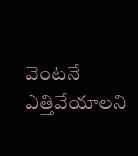వెంటనే ఎత్తివేయాలని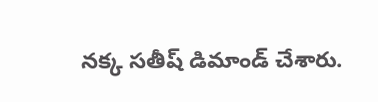నక్క సతీష్ డిమాండ్ చేశారు.